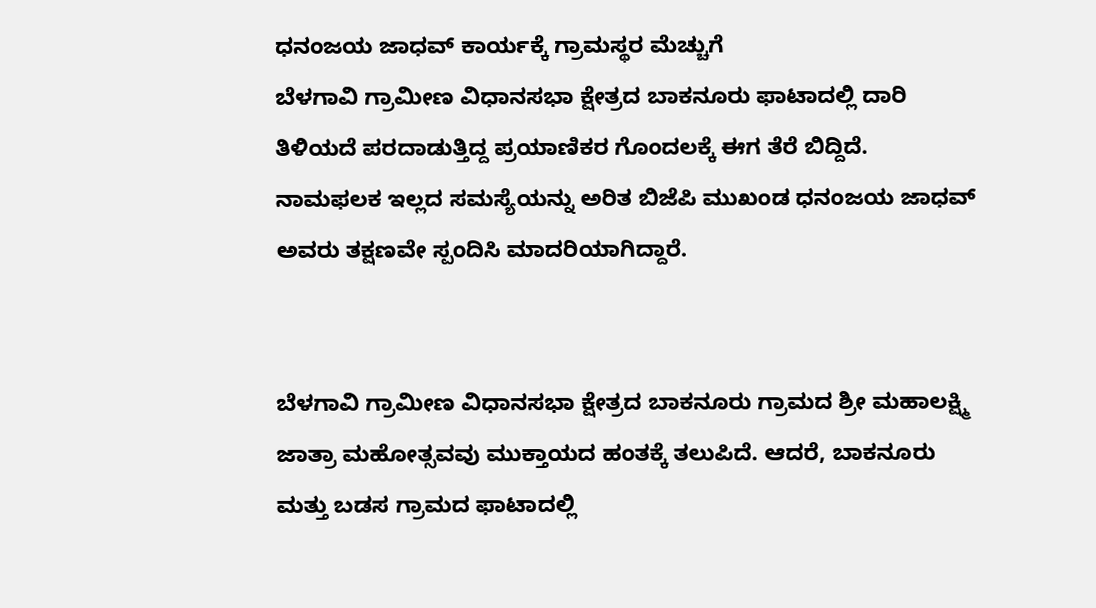ಧನಂಜಯ ಜಾಧವ್ ಕಾರ್ಯಕ್ಕೆ ಗ್ರಾಮಸ್ಥರ ಮೆಚ್ಚುಗೆ
ಬೆಳಗಾವಿ ಗ್ರಾಮೀಣ ವಿಧಾನಸಭಾ ಕ್ಷೇತ್ರದ ಬಾಕನೂರು ಫಾಟಾದಲ್ಲಿ ದಾರಿ ತಿಳಿಯದೆ ಪರದಾಡುತ್ತಿದ್ದ ಪ್ರಯಾಣಿಕರ ಗೊಂದಲಕ್ಕೆ ಈಗ ತೆರೆ ಬಿದ್ದಿದೆ. ನಾಮಫಲಕ ಇಲ್ಲದ ಸಮಸ್ಯೆಯನ್ನು ಅರಿತ ಬಿಜೆಪಿ ಮುಖಂಡ ಧನಂಜಯ ಜಾಧವ್ ಅವರು ತಕ್ಷಣವೇ ಸ್ಪಂದಿಸಿ ಮಾದರಿಯಾಗಿದ್ದಾರೆ.


ಬೆಳಗಾವಿ ಗ್ರಾಮೀಣ ವಿಧಾನಸಭಾ ಕ್ಷೇತ್ರದ ಬಾಕನೂರು ಗ್ರಾಮದ ಶ್ರೀ ಮಹಾಲಕ್ಷ್ಮಿ ಜಾತ್ರಾ ಮಹೋತ್ಸವವು ಮುಕ್ತಾಯದ ಹಂತಕ್ಕೆ ತಲುಪಿದೆ. ಆದರೆ, ಬಾಕನೂರು ಮತ್ತು ಬಡಸ ಗ್ರಾಮದ ಫಾಟಾದಲ್ಲಿ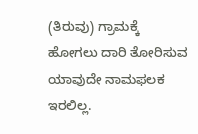(ತಿರುವು) ಗ್ರಾಮಕ್ಕೆ ಹೋಗಲು ದಾರಿ ತೋರಿಸುವ ಯಾವುದೇ ನಾಮಫಲಕ ಇರಲಿಲ್ಲ.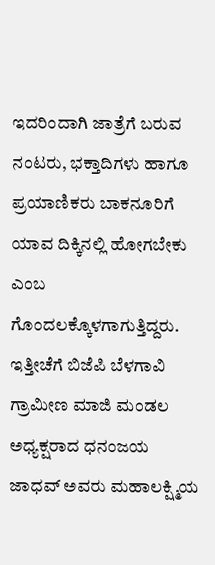ಇದರಿಂದಾಗಿ ಜಾತ್ರೆಗೆ ಬರುವ ನಂಟರು, ಭಕ್ತಾದಿಗಳು ಹಾಗೂ ಪ್ರಯಾಣಿಕರು ಬಾಕನೂರಿಗೆ ಯಾವ ದಿಕ್ಕಿನಲ್ಲಿ ಹೋಗಬೇಕು ಎಂಬ ಗೊಂದಲಕ್ಕೊಳಗಾಗುತ್ತಿದ್ದರು.
ಇತ್ತೀಚೆಗೆ ಬಿಜೆಪಿ ಬೆಳಗಾವಿ ಗ್ರಾಮೀಣ ಮಾಜಿ ಮಂಡಲ ಅಧ್ಯಕ್ಷರಾದ ಧನಂಜಯ ಜಾಧವ್ ಅವರು ಮಹಾಲಕ್ಷ್ಮಿಯ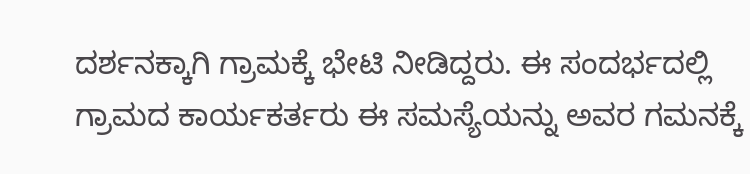ದರ್ಶನಕ್ಕಾಗಿ ಗ್ರಾಮಕ್ಕೆ ಭೇಟಿ ನೀಡಿದ್ದರು. ಈ ಸಂದರ್ಭದಲ್ಲಿ ಗ್ರಾಮದ ಕಾರ್ಯಕರ್ತರು ಈ ಸಮಸ್ಯೆಯನ್ನು ಅವರ ಗಮನಕ್ಕೆ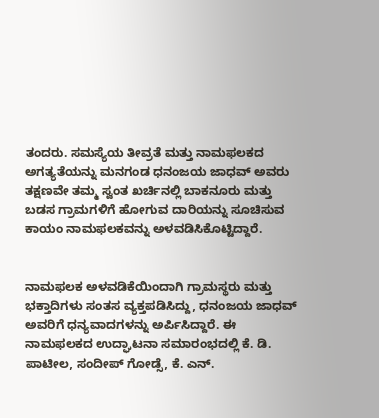ತಂದರು. ಸಮಸ್ಯೆಯ ತೀವ್ರತೆ ಮತ್ತು ನಾಮಫಲಕದ ಅಗತ್ಯತೆಯನ್ನು ಮನಗಂಡ ಧನಂಜಯ ಜಾಧವ್ ಅವರು ತಕ್ಷಣವೇ ತಮ್ಮ ಸ್ವಂತ ಖರ್ಚಿನಲ್ಲಿ ಬಾಕನೂರು ಮತ್ತು ಬಡಸ ಗ್ರಾಮಗಳಿಗೆ ಹೋಗುವ ದಾರಿಯನ್ನು ಸೂಚಿಸುವ ಕಾಯಂ ನಾಮಫಲಕವನ್ನು ಅಳವಡಿಸಿಕೊಟ್ಟಿದ್ದಾರೆ.


ನಾಮಫಲಕ ಅಳವಡಿಕೆಯಿಂದಾಗಿ ಗ್ರಾಮಸ್ಥರು ಮತ್ತು ಭಕ್ತಾದಿಗಳು ಸಂತಸ ವ್ಯಕ್ತಪಡಿಸಿದ್ದು, ಧನಂಜಯ ಜಾಧವ್ ಅವರಿಗೆ ಧನ್ಯವಾದಗಳನ್ನು ಅರ್ಪಿಸಿದ್ದಾರೆ. ಈ ನಾಮಫಲಕದ ಉದ್ಘಾಟನಾ ಸಮಾರಂಭದಲ್ಲಿ ಕೆ. ಡಿ. ಪಾಟೀಲ, ಸಂದೀಪ್ ಗೋಡ್ಸೆ, ಕೆ. ಎನ್.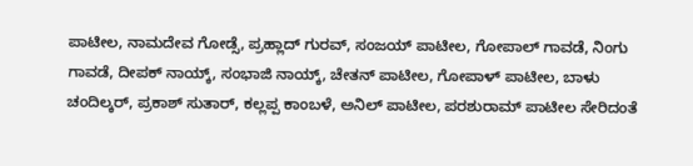ಪಾಟೀಲ, ನಾಮದೇವ ಗೋಡ್ಸೆ, ಪ್ರಹ್ಲಾದ್ ಗುರವ್, ಸಂಜಯ್ ಪಾಟೀಲ, ಗೋಪಾಲ್ ಗಾವಡೆ, ನಿಂಗು ಗಾವಡೆ, ದೀಪಕ್ ನಾಯ್ಕ್, ಸಂಭಾಜಿ ನಾಯ್ಕ್, ಚೇತನ್ ಪಾಟೀಲ, ಗೋಪಾಳ್ ಪಾಟೀಲ, ಬಾಳು ಚಂದಿಲ್ಕರ್, ಪ್ರಕಾಶ್ ಸುತಾರ್, ಕಲ್ಲಪ್ಪ ಕಾಂಬಳೆ, ಅನಿಲ್ ಪಾಟೀಲ, ಪರಶುರಾಮ್ ಪಾಟೀಲ ಸೇರಿದಂತೆ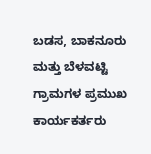ಬಡಸ, ಬಾಕನೂರು ಮತ್ತು ಬೆಳವಟ್ಟಿ ಗ್ರಾಮಗಳ ಪ್ರಮುಖ ಕಾರ್ಯಕರ್ತರು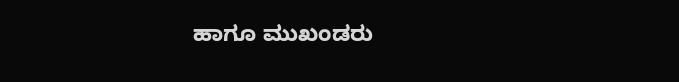ಹಾಗೂ ಮುಖಂಡರು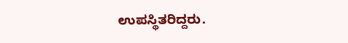ಉಪಸ್ಥಿತರಿದ್ದರು.